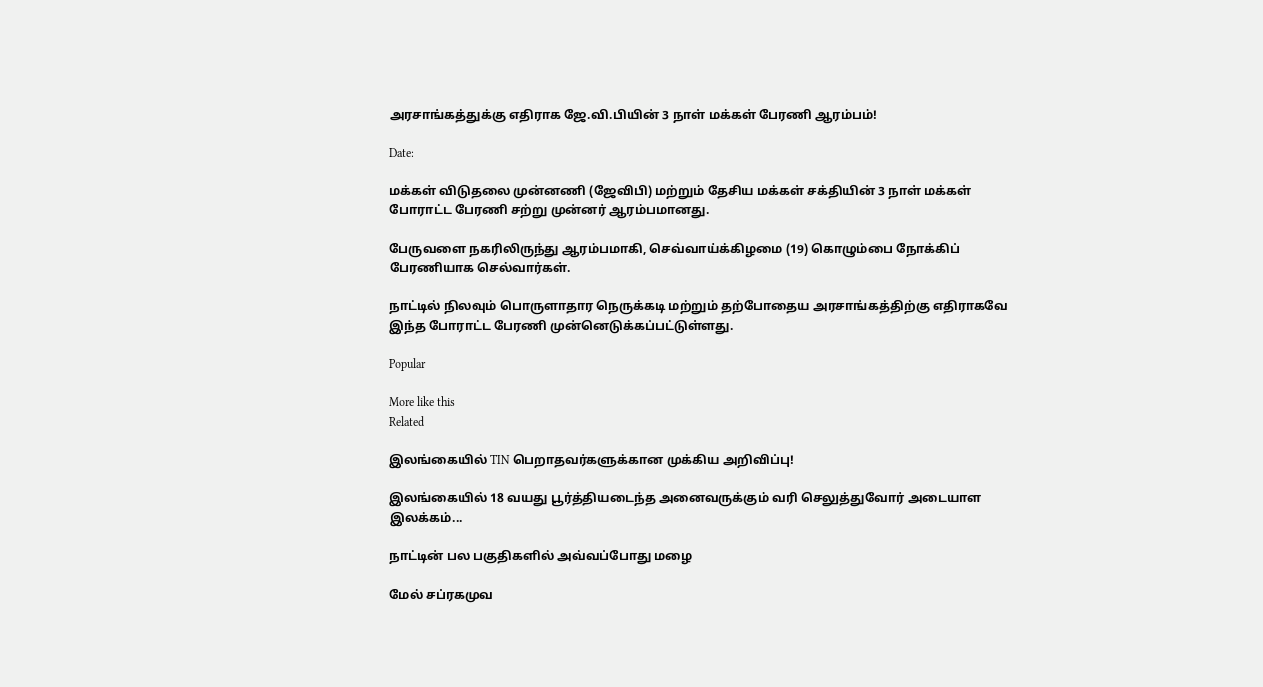அரசாங்கத்துக்கு எதிராக ஜே.வி.பியின் 3 நாள் மக்கள் பேரணி ஆரம்பம்!

Date:

மக்கள் விடுதலை முன்னணி (ஜேவிபி) மற்றும் தேசிய மக்கள் சக்தியின் 3 நாள் மக்கள் போராட்ட பேரணி சற்று முன்னர் ஆரம்பமானது.

பேருவளை நகரிலிருந்து ஆரம்பமாகி, செவ்வாய்க்கிழமை (19) கொழும்பை நோக்கிப் பேரணியாக செல்வார்கள்.

நாட்டில் நிலவும் பொருளாதார நெருக்கடி மற்றும் தற்போதைய அரசாங்கத்திற்கு எதிராகவே இந்த போராட்ட பேரணி முன்னெடுக்கப்பட்டுள்ளது.

Popular

More like this
Related

இலங்கையில் TIN பெறாதவர்களுக்கான முக்கிய அறிவிப்பு!

இலங்கையில் 18 வயது பூர்த்தியடைந்த அனைவருக்கும் வரி செலுத்துவோர் அடையாள இலக்கம்...

நாட்டின் பல பகுதிகளில் அவ்வப்போது மழை

மேல் சப்ரகமுவ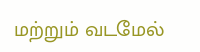மற்றும் வடமேல்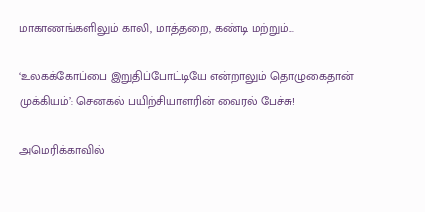மாகாணங்களிலும் காலி, மாத்தறை, கண்டி மற்றும்...

‘உலகக்கோப்பை இறுதிப்போட்டியே என்றாலும் தொழுகைதான் முக்கியம்’: செனகல் பயிற்சியாளரின் வைரல் பேச்சு!

அமெரிக்காவில்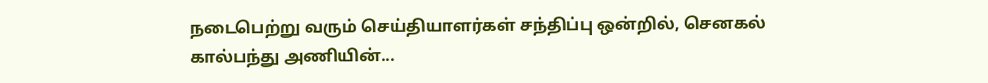நடைபெற்று வரும் செய்தியாளர்கள் சந்திப்பு ஒன்றில், செனகல் கால்பந்து அணியின்...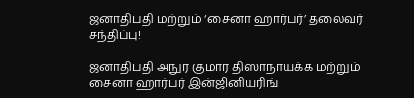ஜனாதிபதி மற்றும் ‘சைனா ஹார்பர்’ தலைவர் சந்திப்பு!

ஜனாதிபதி அநுர குமார திஸாநாயக்க மற்றும் சைனா ஹார்பர் இன்ஜினியரிங்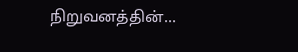நிறுவனத்தின்...